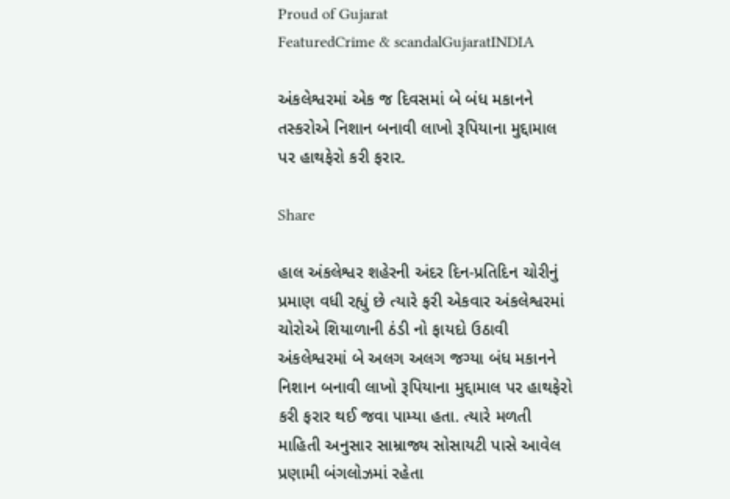Proud of Gujarat
FeaturedCrime & scandalGujaratINDIA

અંકલેશ્વરમાં એક જ દિવસમાં બે બંધ મકાનને તસ્કરોએ નિશાન બનાવી લાખો રૂપિયાના મુદ્દામાલ પર હાથફેરો કરી ફરાર.

Share

હાલ અંકલેશ્વર શહેરની અંદર દિન-પ્રતિદિન ચોરીનું પ્રમાણ વધી રહ્યું છે ત્યારે ફરી એકવાર અંકલેશ્વરમાં ચોરોએ શિયાળાની ઠંડી નો ફાયદો ઉઠાવી અંકલેશ્વરમાં બે અલગ અલગ જગ્યા બંધ મકાનને નિશાન બનાવી લાખો રૂપિયાના મુદ્દામાલ પર હાથફેરો કરી ફરાર થઈ જવા પામ્યા હતા. ત્યારે મળતી માહિતી અનુસાર સામ્રાજ્ય સોસાયટી પાસે આવેલ પ્રણામી બંગલોઝમાં રહેતા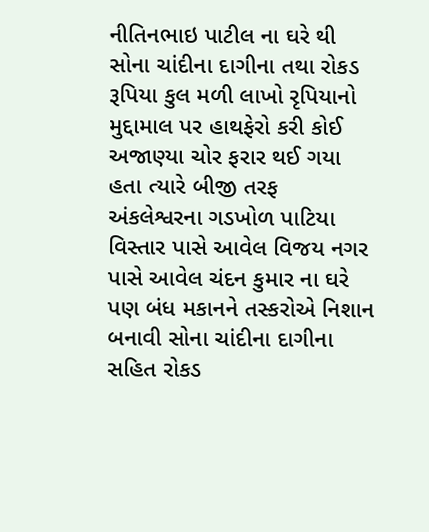નીતિનભાઇ પાટીલ ના ઘરે થી સોના ચાંદીના દાગીના તથા રોકડ રૂપિયા કુલ મળી લાખો રૃપિયાનો મુદ્દામાલ પર હાથફેરો કરી કોઈ અજાણ્યા ચોર ફરાર થઈ ગયા હતા ત્યારે બીજી તરફ અંકલેશ્વરના ગડખોળ પાટિયા વિસ્તાર પાસે આવેલ વિજય નગર પાસે આવેલ ચંદન કુમાર ના ઘરે પણ બંધ મકાનને તસ્કરોએ નિશાન બનાવી સોના ચાંદીના દાગીના સહિત રોકડ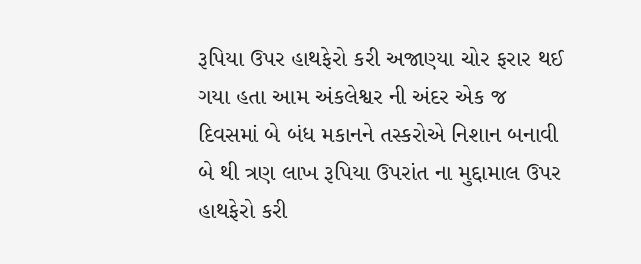રૂપિયા ઉપર હાથફેરો કરી અજાણ્યા ચોર ફરાર થઈ ગયા હતા આમ અંકલેશ્વર ની અંદર એક જ દિવસમાં બે બંધ મકાનને તસ્કરોએ નિશાન બનાવી બે થી ત્રણ લાખ રૂપિયા ઉપરાંત ના મુદ્દામાલ ઉપર હાથફેરો કરી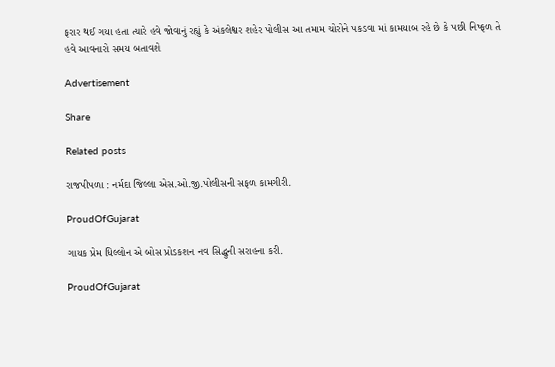ફરાર થઈ ગયા હતા ત્યારે હવે જોવાનું રહ્યું કે અંકલેશ્વર શહેર પોલીસ આ તમામ ચોરોને પકડવા માં કામયાબ રહે છે કે પછી નિષ્ફળ તે હવે આવનારો સમય બતાવશે

Advertisement

Share

Related posts

રાજપીપળા : નર્મદા જિલ્લા એસ.ઓ.જી.પોલીસની સફળ કામગીરી.

ProudOfGujarat

ગાયક પ્રેમ ધિલ્લોન એ બોસ પ્રોડકશન નવ સિદ્ધુની સરાહના કરી.

ProudOfGujarat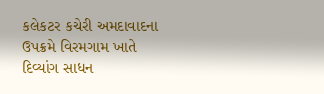કલેકટર કચેરી અમદાવાદના ઉપક્રમે વિરમગામ ખાતે દિવ્યાંગ સાધન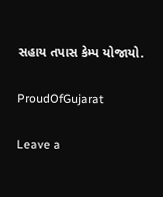સહાય તપાસ કેમ્પ યોજાયો.

ProudOfGujarat

Leave a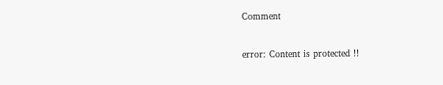Comment

error: Content is protected !!